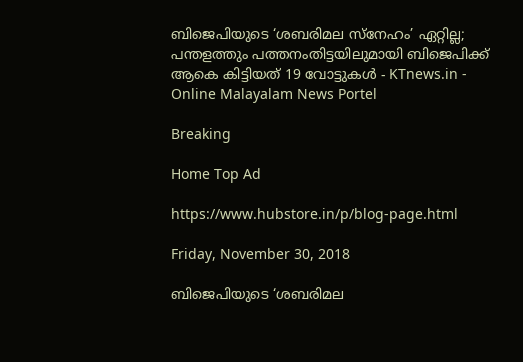ബിജെപിയുടെ ‘ശബരിമല സ്‌നേഹം’ ഏറ്റില്ല; പന്തളത്തും പത്തനംതിട്ടയിലുമായി ബിജെപിക്ക് ആകെ കിട്ടിയത് 19 വോട്ടുകള്‍ - KTnews.in - Online Malayalam News Portel

Breaking

Home Top Ad

https://www.hubstore.in/p/blog-page.html

Friday, November 30, 2018

ബിജെപിയുടെ ‘ശബരിമല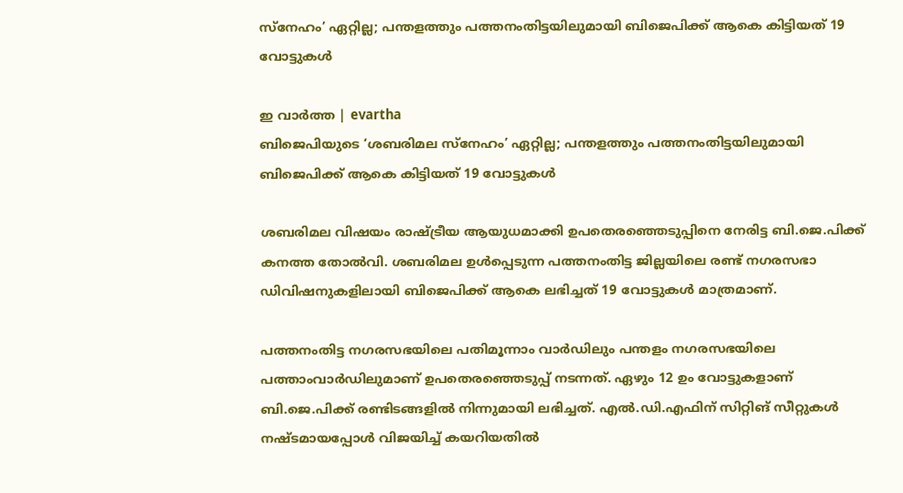സ്‌നേഹം’ ഏറ്റില്ല; പന്തളത്തും പത്തനംതിട്ടയിലുമായി ബിജെപിക്ക് ആകെ കിട്ടിയത് 19 വോട്ടുകള്‍

ഇ വാർത്ത | evartha
ബിജെപിയുടെ ‘ശബരിമല സ്‌നേഹം’ ഏറ്റില്ല; പന്തളത്തും പത്തനംതിട്ടയിലുമായി ബിജെപിക്ക് ആകെ കിട്ടിയത് 19 വോട്ടുകള്‍

ശബരിമല വിഷയം രാഷ്ട്രീയ ആയുധമാക്കി ഉപതെരഞ്ഞെടുപ്പിനെ നേരിട്ട ബി.ജെ.പിക്ക് കനത്ത തോല്‍വി. ശബരിമല ഉള്‍പ്പെടുന്ന പത്തനംതിട്ട ജില്ലയിലെ രണ്ട് നഗരസഭാ ഡിവിഷനുകളിലായി ബിജെപിക്ക് ആകെ ലഭിച്ചത് 19 വോട്ടുകള്‍ മാത്രമാണ്.

പത്തനംതിട്ട നഗരസഭയിലെ പതിമൂന്നാം വാര്‍ഡിലും പന്തളം നഗരസഭയിലെ പത്താംവാര്‍ഡിലുമാണ് ഉപതെരഞ്ഞെടുപ്പ് നടന്നത്. ഏഴും 12 ഉം വോട്ടുകളാണ് ബി.ജെ.പിക്ക് രണ്ടിടങ്ങളില്‍ നിന്നുമായി ലഭിച്ചത്. എല്‍.ഡി.എഫിന് സിറ്റിങ് സീറ്റുകള്‍ നഷ്ടമായപ്പോള്‍ വിജയിച്ച് കയറിയതില്‍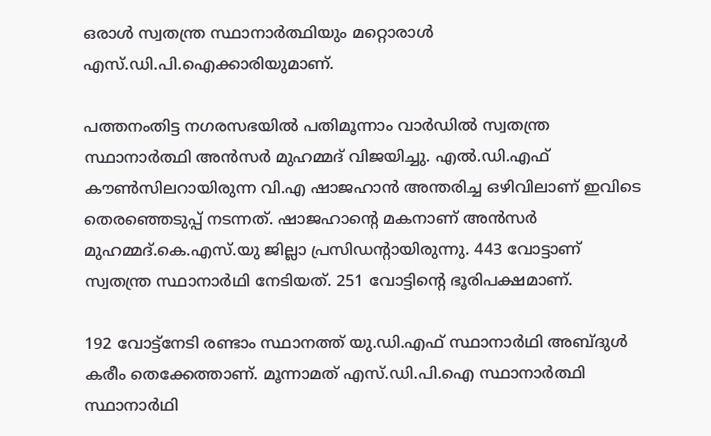ഒരാള്‍ സ്വതന്ത്ര സ്ഥാനാര്‍ത്ഥിയും മറ്റൊരാള്‍ എസ്.ഡി.പി.ഐക്കാരിയുമാണ്.

പത്തനംതിട്ട നഗരസഭയില്‍ പതിമൂന്നാം വാര്‍ഡില്‍ സ്വതന്ത്ര സ്ഥാനാര്‍ത്ഥി അന്‍സര്‍ മുഹമ്മദ് വിജയിച്ചു. എല്‍.ഡി.എഫ് കൗണ്‍സിലറായിരുന്ന വി.എ ഷാജഹാന്‍ അന്തരിച്ച ഒഴിവിലാണ് ഇവിടെ തെരഞ്ഞെടുപ്പ് നടന്നത്. ഷാജഹാന്റെ മകനാണ് അന്‍സര്‍ മുഹമ്മദ്.കെ.എസ്.യു ജില്ലാ പ്രസിഡന്റായിരുന്നു. 443 വോട്ടാണ് സ്വതന്ത്ര സ്ഥാനാര്‍ഥി നേടിയത്. 251 വോട്ടിന്റെ ഭൂരിപക്ഷമാണ്.

192 വോട്ട്‌നേടി രണ്ടാം സ്ഥാനത്ത് യു.ഡി.എഫ് സ്ഥാനാര്‍ഥി അബ്ദുള്‍ കരീം തെക്കേത്താണ്. മൂന്നാമത് എസ്.ഡി.പി.ഐ സ്ഥാനാര്‍ത്ഥി സ്ഥാനാര്‍ഥി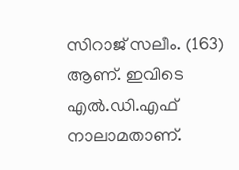സിറാജ് സലീം. (163) ആണ്. ഇവിടെ എല്‍.ഡി.എഫ് നാലാമതാണ്.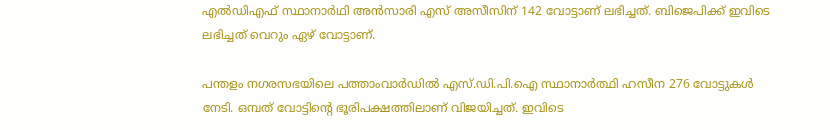എല്‍ഡിഎഫ് സ്ഥാനാര്‍ഥി അന്‍സാരി എസ് അസീസിന് 142 വോട്ടാണ് ലഭിച്ചത്. ബിജെപിക്ക് ഇവിടെ ലഭിച്ചത് വെറും ഏഴ് വോട്ടാണ്.

പന്തളം നഗരസഭയിലെ പത്താംവാര്‍ഡില്‍ എസ്.ഡി.പി.ഐ സ്ഥാനാര്‍ത്ഥി ഹസീന 276 വോട്ടുകള്‍ നേടി. ഒമ്പത് വോട്ടിന്റെ ഭൂരിപക്ഷത്തിലാണ് വിജയിച്ചത്. ഇവിടെ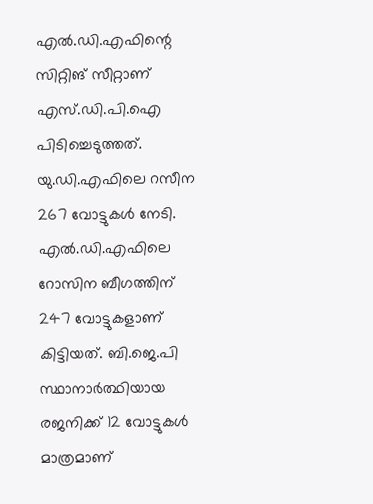എല്‍.ഡി.എഫിന്റെ സിറ്റിങ് സീറ്റാണ് എസ്.ഡി.പി.ഐ പിടിച്ചെടുത്തത്. യു.ഡി.എഫിലെ റസീന 267 വോട്ടുകള്‍ നേടി. എല്‍.ഡി.എഫിലെ റോസിന ബീഗത്തിന് 247 വോട്ടുകളാണ് കിട്ടിയത്. ബി.ജെ.പി സ്ഥാനാര്‍ത്ഥിയായ രജനിക്ക് 12 വോട്ടുകള്‍ മാത്രമാണ്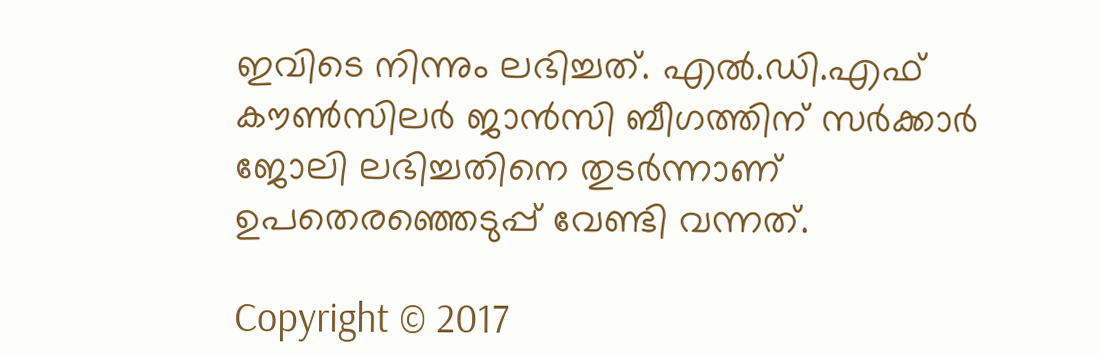ഇവിടെ നിന്നും ലഭിച്ചത്. എല്‍.ഡി.എഫ് കൗണ്‍സിലര്‍ ജാന്‍സി ബീഗത്തിന് സര്‍ക്കാര്‍ ജോലി ലഭിച്ചതിനെ തുടര്‍ന്നാണ് ഉപതെരഞ്ഞെടുപ്പ് വേണ്ടി വന്നത്.

Copyright © 2017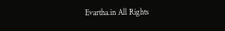Evartha.in All Rights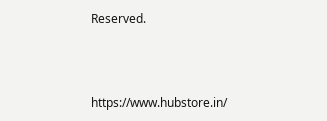Reserved.



https://www.hubstore.in/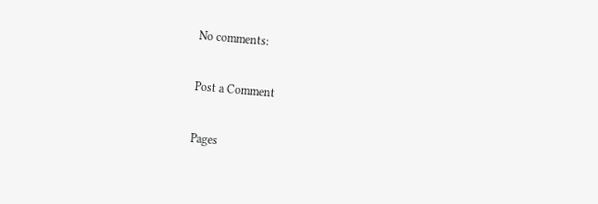No comments:

Post a Comment

Pages